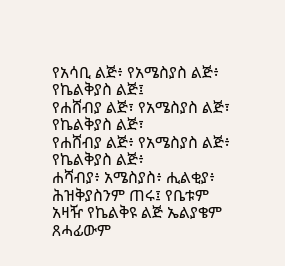የአሳቢ ልጅ፥ የአሜስያስ ልጅ፥ የኬልቅያስ ልጅ፤
የሐሸብያ ልጅ፣ የአሜስያስ ልጅ፣ የኬልቅያስ ልጅ፣
የሐሸብያ ልጅ፥ የአሜስያስ ልጅ፥ የኬልቅያስ ልጅ፥
ሐሻብያ፥ አሜስያስ፥ ሒልቂያ፥
ሕዝቅያስንም ጠሩ፤ የቤቱም አዛዥ የኬልቅዩ ልጅ ኤልያቄም ጸሓፊውም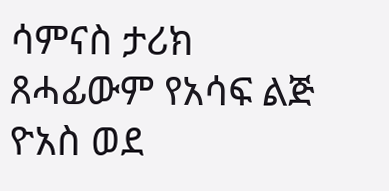ሳምናስ ታሪክ ጸሓፊውም የአሳፍ ልጅ ዮአስ ወደ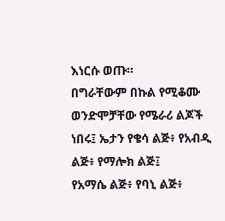እነርሱ ወጡ።
በግራቸውም በኩል የሚቆሙ ወንድሞቻቸው የሜራሪ ልጆች ነበሩ፤ ኤታን የቄሳ ልጅ፥ የአብዲ ልጅ፥ የማሎክ ልጅ፤
የአማሴ ልጅ፥ የባኒ ልጅ፥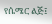የሴሜር ልጅ፤